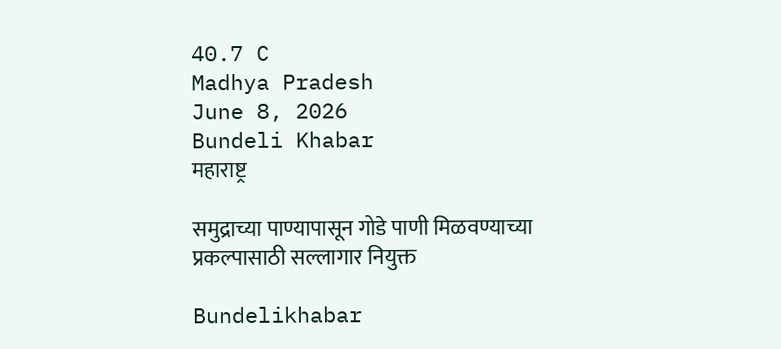40.7 C
Madhya Pradesh
June 8, 2026
Bundeli Khabar
महाराष्ट्र

समुद्राच्या पाण्यापासून गोडे पाणी मिळवण्याच्या प्रकल्पासाठी सल्लागार नियुक्त

Bundelikhabar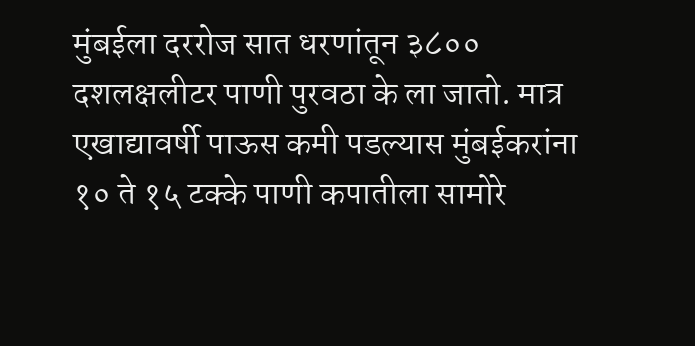मुंबईला दररोज सात धरणांतून ३८०० दशलक्षलीटर पाणी पुरवठा के ला जातो. मात्र एखाद्यावर्षी पाऊस कमी पडल्यास मुंबईकरांना १० ते १५ टक्के पाणी कपातीला सामोरे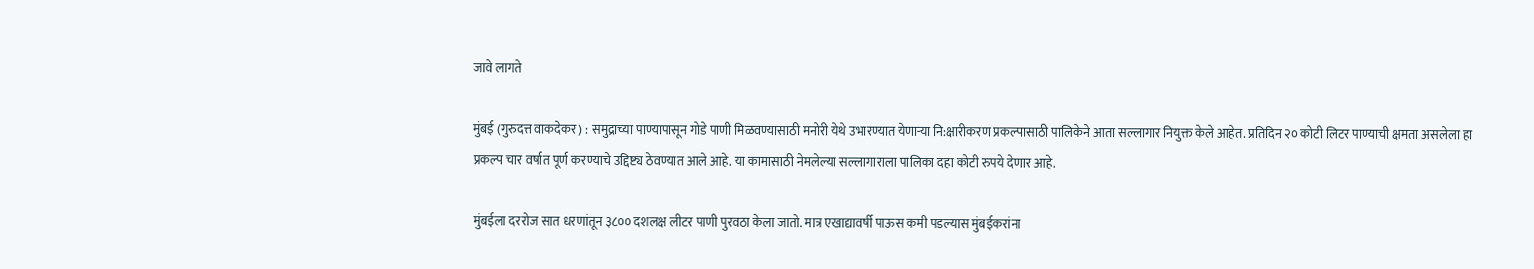जावे लागते

मुंबई (गुरुदत्त वाकदेकर) : समुद्राच्या पाण्यापासून गोडे पाणी मिळवण्यासाठी मनोरी येथे उभारण्यात येणाऱ्या नि:क्षारीकरण प्रकल्पासाठी पालिकेने आता सल्लागार नियुक्त केले आहेत. प्रतिदिन २० कोटी लिटर पाण्याची क्षमता असलेला हा प्रकल्प चार वर्षात पूर्ण करण्याचे उद्दिष्ट्य ठेवण्यात आले आहे. या कामासाठी नेमलेल्या सल्लागाराला पालिका दहा कोटी रुपये देणार आहे.

मुंबईला दररोज सात धरणांतून ३८०० दशलक्ष लीटर पाणी पुरवठा केला जातो. मात्र एखाद्यावर्षी पाऊस कमी पडल्यास मुंबईकरांना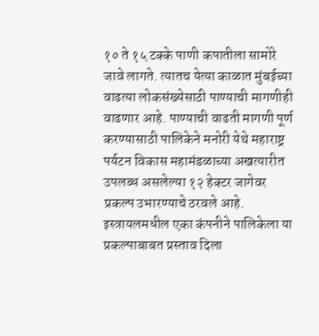१० ते १५ टक्के पाणी कपातीला सामोरे जावे लागते. त्यातच येत्या काळात मुंबईच्या वाढत्या लोकसंख्येसाठी पाण्याची मागणीही वाढणार आहे. पाण्याची वाढती मागणी पूर्ण करण्यासाठी पालिकेने मनोरी येथे महाराष्ट्र पर्यटन विकास महामंडळाच्या अखत्यारीत उपलब्ध असलेल्या १२ हेक्टर जागेवर प्रकल्प उभारण्याचे ठरवले आहे. इस्त्रायलमधील एका कंपनीने पालिकेला या प्रकल्पाबाबत प्रस्ताव दिला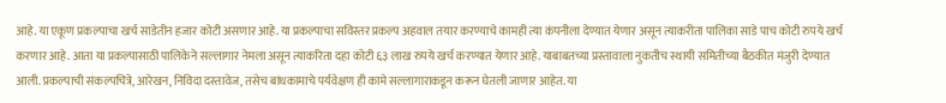आहे. या एकूण प्रकल्पाचा खर्च साडेतीन हजार कोटी असणार आहे. या प्रकल्पाचा सविस्तर प्रकल्प अहवाल तयार करण्याचे कामही त्या कंपनीला देण्यात येणार असून त्याकरीता पालिका साडे पाच कोटी रुपये खर्च करणार आहे. आता या प्रकल्पासाठी पालिकेने सल्लागार नेमला असून त्याकरिता दहा कोटी ६३ लाख रुपये खर्च करण्यात येणार आहे. याबाबतच्या प्रस्तावाला नुकतीच स्थायी समितीच्या बैठकीत मंजुरी देण्यात आली. प्रकल्पाची संकल्पचित्रे, आरेखन, निविदा दस्तावेज, तसेच बांधकामाचे पर्यवेक्षण ही कामे सल्लागाराकडून करून घेतली जाणार आहेत. या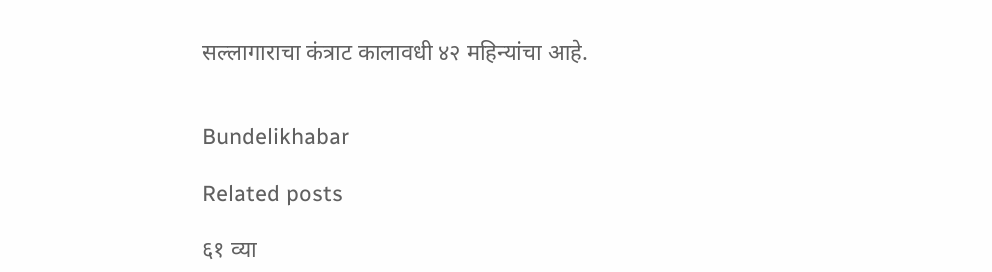सल्लागाराचा कंत्राट कालावधी ४२ महिन्यांचा आहे.


Bundelikhabar

Related posts

६१ व्या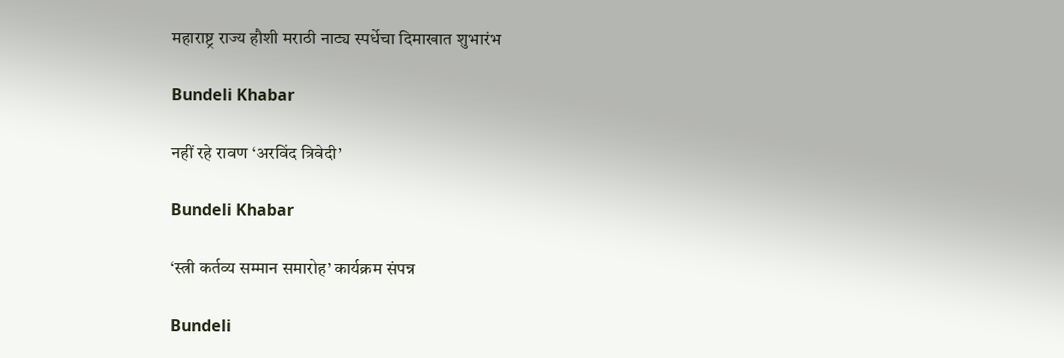महाराष्ट्र राज्य हौशी मराठी नाट्य स्पर्धेचा दिमाखात शुभारंभ

Bundeli Khabar

नहीं रहे रावण ‘अरविंद त्रिवेदी’

Bundeli Khabar

‘स्त्री कर्तव्य सम्मान समारोह’ कार्यक्रम संपन्न

Bundeli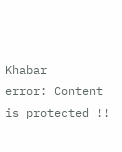Khabar
error: Content is protected !!